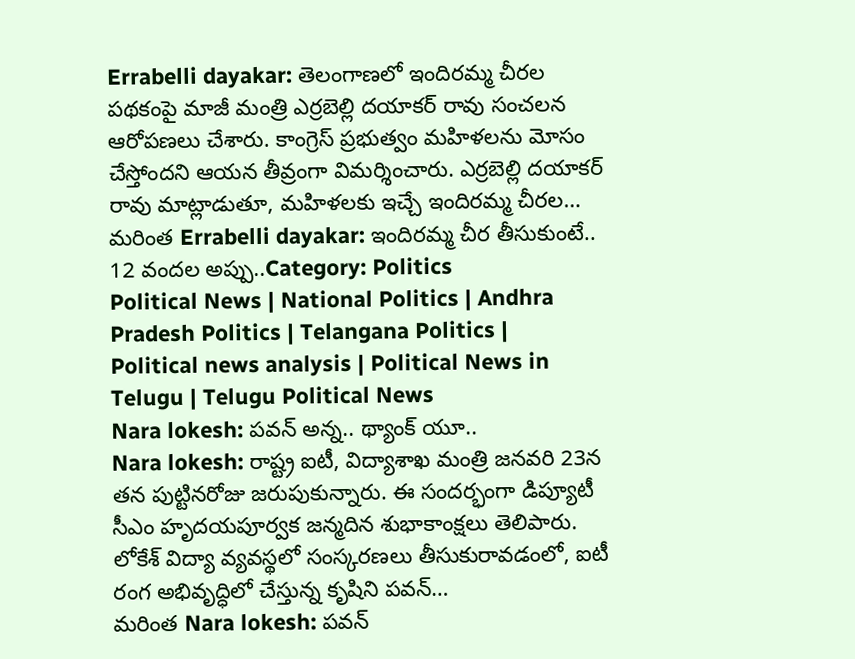Errabelli dayakar: తెలంగాణలో ఇందిరమ్మ చీరల పథకంపై మాజీ మంత్రి ఎర్రబెల్లి దయాకర్ రావు సంచలన ఆరోపణలు చేశారు. కాంగ్రెస్ ప్రభుత్వం మహిళలను మోసం చేస్తోందని ఆయన తీవ్రంగా విమర్శించారు. ఎర్రబెల్లి దయాకర్ రావు మాట్లాడుతూ, మహిళలకు ఇచ్చే ఇందిరమ్మ చీరల…
మరింత Errabelli dayakar: ఇందిరమ్మ చీర తీసుకుంటే.. 12 వందల అప్పు..Category: Politics
Political News | National Politics | Andhra Pradesh Politics | Telangana Politics | Political news analysis | Political News in Telugu | Telugu Political News
Nara lokesh: పవన్ అన్న.. థ్యాంక్ యూ..
Nara lokesh: రాష్ట్ర ఐటీ, విద్యాశాఖ మంత్రి జనవరి 23న తన పుట్టినరోజు జరుపుకున్నారు. ఈ సందర్భంగా డిప్యూటీ సీఎం హృదయపూర్వక జన్మదిన శుభాకాంక్షలు తెలిపారు. లోకేశ్ విద్యా వ్యవస్థలో సంస్కరణలు తీసుకురావడంలో, ఐటీ రంగ అభివృద్ధిలో చేస్తున్న కృషిని పవన్…
మరింత Nara lokesh: పవన్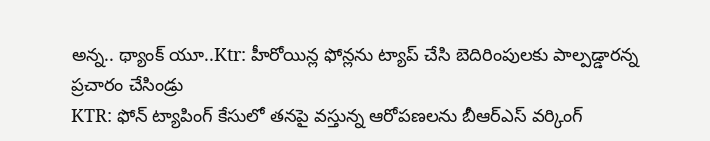అన్న.. థ్యాంక్ యూ..Ktr: హీరోయిన్ల ఫోన్లను ట్యాప్ చేసి బెదిరింపులకు పాల్పడ్డారన్న ప్రచారం చేసిండ్రు
KTR: ఫోన్ ట్యాపింగ్ కేసులో తనపై వస్తున్న ఆరోపణలను బీఆర్ఎస్ వర్కింగ్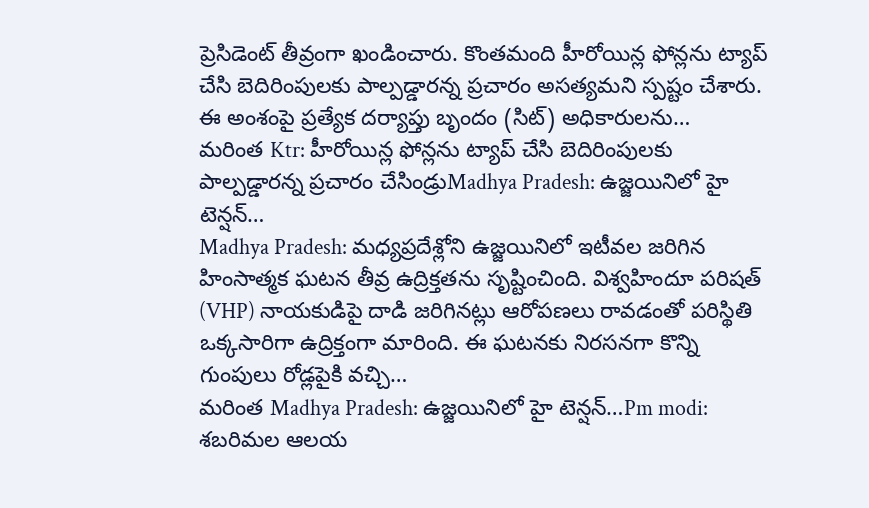ప్రెసిడెంట్ తీవ్రంగా ఖండించారు. కొంతమంది హీరోయిన్ల ఫోన్లను ట్యాప్ చేసి బెదిరింపులకు పాల్పడ్డారన్న ప్రచారం అసత్యమని స్పష్టం చేశారు. ఈ అంశంపై ప్రత్యేక దర్యాప్తు బృందం (సిట్) అధికారులను…
మరింత Ktr: హీరోయిన్ల ఫోన్లను ట్యాప్ చేసి బెదిరింపులకు పాల్పడ్డారన్న ప్రచారం చేసిండ్రుMadhya Pradesh: ఉజ్జయినిలో హై టెన్షన్…
Madhya Pradesh: మధ్యప్రదేశ్లోని ఉజ్జయినిలో ఇటీవల జరిగిన హింసాత్మక ఘటన తీవ్ర ఉద్రిక్తతను సృష్టించింది. విశ్వహిందూ పరిషత్ (VHP) నాయకుడిపై దాడి జరిగినట్లు ఆరోపణలు రావడంతో పరిస్థితి ఒక్కసారిగా ఉద్రిక్తంగా మారింది. ఈ ఘటనకు నిరసనగా కొన్ని గుంపులు రోడ్లపైకి వచ్చి…
మరింత Madhya Pradesh: ఉజ్జయినిలో హై టెన్షన్…Pm modi: శబరిమల ఆలయ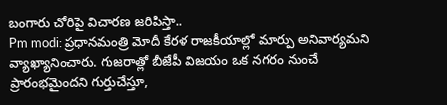బంగారు చోరిపై విచారణ జరిపిస్తా..
Pm modi: ప్రధానమంత్రి మోదీ కేరళ రాజకీయాల్లో మార్పు అనివార్యమని వ్యాఖ్యానించారు. గుజరాత్లో బీజేపీ విజయం ఒక నగరం నుంచే ప్రారంభమైందని గుర్తుచేస్తూ,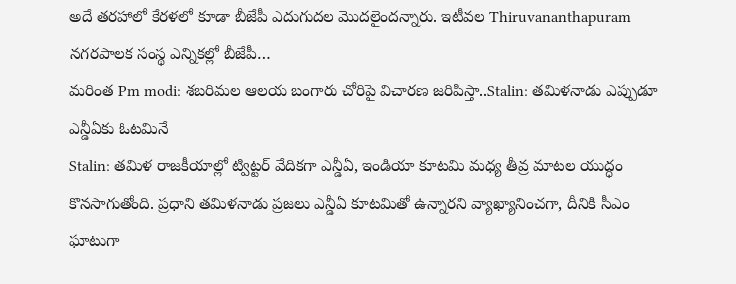అదే తరహాలో కేరళలో కూడా బీజేపీ ఎదుగుదల మొదలైందన్నారు. ఇటీవల Thiruvananthapuram నగరపాలక సంస్థ ఎన్నికల్లో బీజేపీ…
మరింత Pm modi: శబరిమల ఆలయ బంగారు చోరిపై విచారణ జరిపిస్తా..Stalin: తమిళనాడు ఎప్పుడూ ఎన్డీఏకు ఓటమినే
Stalin: తమిళ రాజకీయాల్లో ట్విట్టర్ వేదికగా ఎన్డీఏ, ఇండియా కూటమి మధ్య తీవ్ర మాటల యుద్ధం కొనసాగుతోంది. ప్రధాని తమిళనాడు ప్రజలు ఎన్డీఏ కూటమితో ఉన్నారని వ్యాఖ్యానించగా, దీనికి సీఎం ఘాటుగా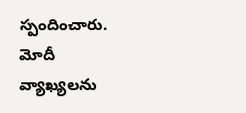స్పందించారు. మోదీ వ్యాఖ్యలను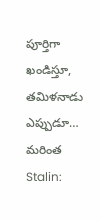పూర్తిగా ఖండిస్తూ, తమిళనాడు ఎప్పుడూ…
మరింత Stalin: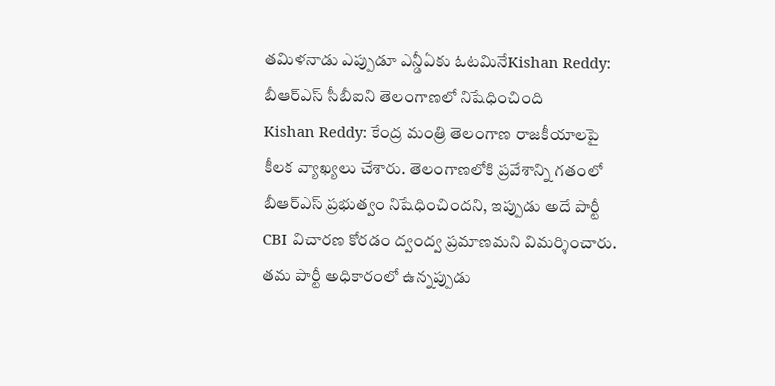తమిళనాడు ఎప్పుడూ ఎన్డీఏకు ఓటమినేKishan Reddy: బీఆర్ఎస్ సీబీఐని తెలంగాణలో నిషేధించింది
Kishan Reddy: కేంద్ర మంత్రి తెలంగాణ రాజకీయాలపై కీలక వ్యాఖ్యలు చేశారు. తెలంగాణలోకి ప్రవేశాన్ని గతంలో బీఆర్ఎస్ ప్రభుత్వం నిషేధించిందని, ఇప్పుడు అదే పార్టీ CBI విచారణ కోరడం ద్వంద్వ ప్రమాణమని విమర్శించారు. తమ పార్టీ అధికారంలో ఉన్నప్పుడు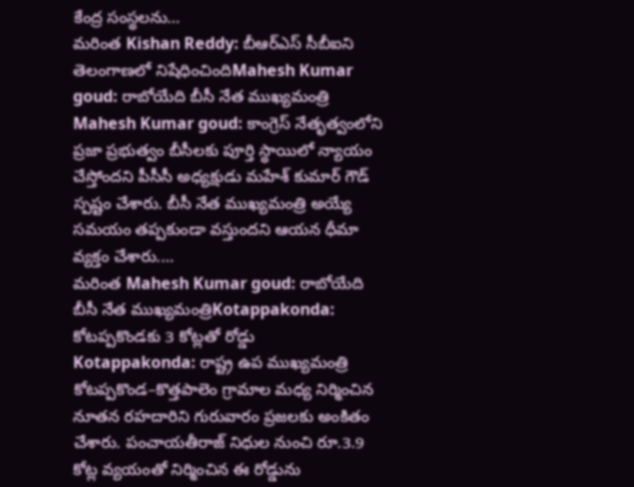కేంద్ర సంస్థలను…
మరింత Kishan Reddy: బీఆర్ఎస్ సీబీఐని తెలంగాణలో నిషేధించిందిMahesh Kumar goud: రాబోయేది బీసీ నేత ముఖ్యమంత్రి
Mahesh Kumar goud: కాంగ్రెస్ నేతృత్వంలోని ప్రజా ప్రభుత్వం బీసీలకు పూర్తి స్థాయిలో న్యాయం చేస్తోందని పీసీసీ అధ్యక్షుడు మహేశ్ కుమార్ గౌడ్ స్పష్టం చేశారు. బీసీ నేత ముఖ్యమంత్రి అయ్యే సమయం తప్పకుండా వస్తుందని ఆయన ధీమా వ్యక్తం చేశారు.…
మరింత Mahesh Kumar goud: రాబోయేది బీసీ నేత ముఖ్యమంత్రిKotappakonda: కోటప్పకొండకు 3 కోట్లతో రోడ్డు
Kotappakonda: రాష్ట్ర ఉప ముఖ్యమంత్రి కోటప్పకొండ–కొత్తపాలెం గ్రామాల మధ్య నిర్మించిన నూతన రహదారిని గురువారం ప్రజలకు అంకితం చేశారు. పంచాయతీరాజ్ నిధుల నుంచి రూ.3.9 కోట్ల వ్యయంతో నిర్మించిన ఈ రోడ్డును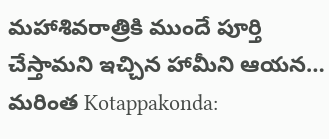మహాశివరాత్రికి ముందే పూర్తి చేస్తామని ఇచ్చిన హామీని ఆయన…
మరింత Kotappakonda: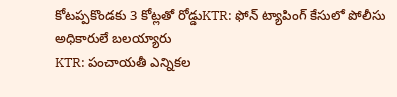కోటప్పకొండకు 3 కోట్లతో రోడ్డుKTR: ఫోన్ ట్యాపింగ్ కేసులో పోలీసు అధికారులే బలయ్యారు
KTR: పంచాయతీ ఎన్నికల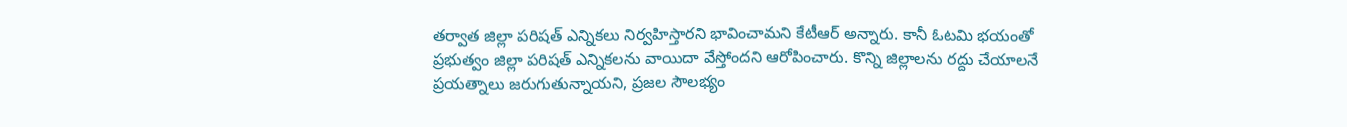తర్వాత జిల్లా పరిషత్ ఎన్నికలు నిర్వహిస్తారని భావించామని కేటీఆర్ అన్నారు. కానీ ఓటమి భయంతో ప్రభుత్వం జిల్లా పరిషత్ ఎన్నికలను వాయిదా వేస్తోందని ఆరోపించారు. కొన్ని జిల్లాలను రద్దు చేయాలనే ప్రయత్నాలు జరుగుతున్నాయని, ప్రజల సౌలభ్యం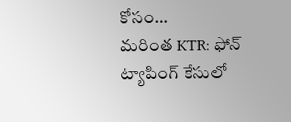కోసం…
మరింత KTR: ఫోన్ ట్యాపింగ్ కేసులో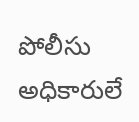పోలీసు అధికారులే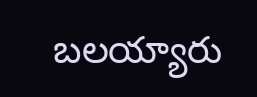బలయ్యారు